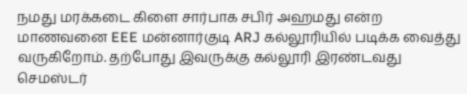நமது மரக்கடை கிளை சார்பாக சபிர் அஹமது என்ற மாணவனை EEE மன்னார்குடி ARJ கல்லூரியில் படிக்க வைத்து
வருகிறோம். தற்போது இவருக்கு கல்லூரி இரண்டவது செமஸ்டர்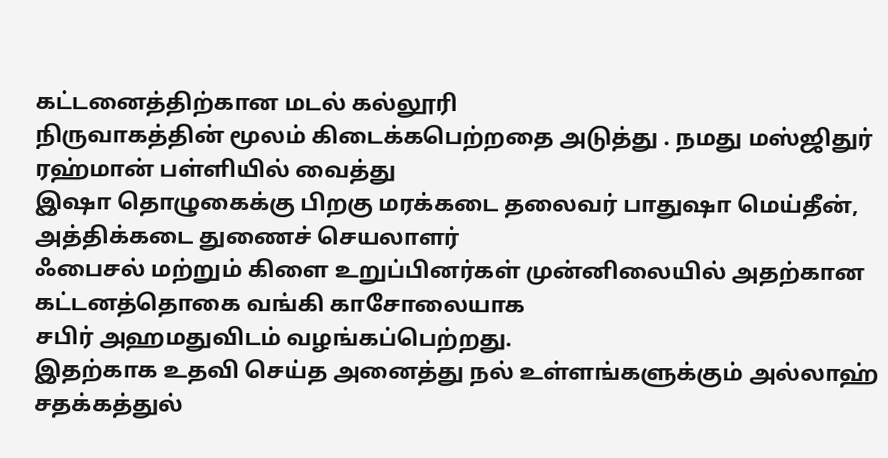கட்டனைத்திற்கான மடல் கல்லூரி
நிருவாகத்தின் மூலம் கிடைக்கபெற்றதை அடுத்து . நமது மஸ்ஜிதுர் ரஹ்மான் பள்ளியில் வைத்து
இஷா தொழுகைக்கு பிறகு மரக்கடை தலைவர் பாதுஷா மெய்தீன், அத்திக்கடை துணைச் செயலாளர்
ஃபைசல் மற்றும் கிளை உறுப்பினர்கள் முன்னிலையில் அதற்கான கட்டனத்தொகை வங்கி காசோலையாக
சபிர் அஹமதுவிடம் வழங்கப்பெற்றது.
இதற்காக உதவி செய்த அனைத்து நல் உள்ளங்களுக்கும் அல்லாஹ் சதக்கத்துல்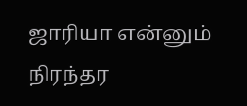ஜாரியா என்னும்
நிரந்தர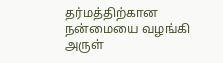தர்மத்திற்கான நன்மையை வழங்கி அருள்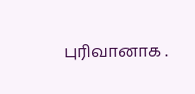புரிவானாக .